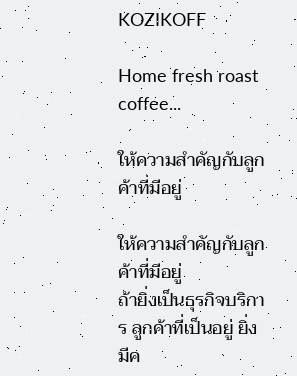KOZIKOFF

Home fresh roast coffee...

ให้ความสำคัญกับลูกค้าที่มีอยู่

ให้ความสำคัญกับลูกค้าที่มีอยู่
ถ้ายิ่งเป็นธุรกิจบริการ ลูกค้าที่เป็นอยู่ ยิ่งมีค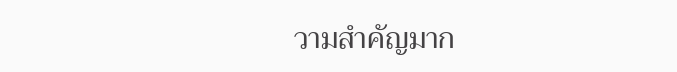วามสำคัญมาก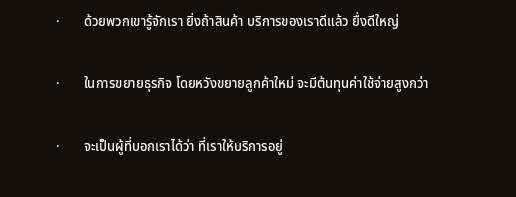·       ด้วยพวกเขารู้จักเรา ยิ่งถ้าสินค้า บริการของเราดีแล้ว ยื่งดีใหญ่

·       ในการขยายธุรกิจ โดยหวังขยายลูกค้าใหม่ จะมีต้นทุนค่าใช้จ่ายสูงกว่า

·       จะเป็นผู้ที่บอกเราได้ว่า ที่เราให้บริการอยู่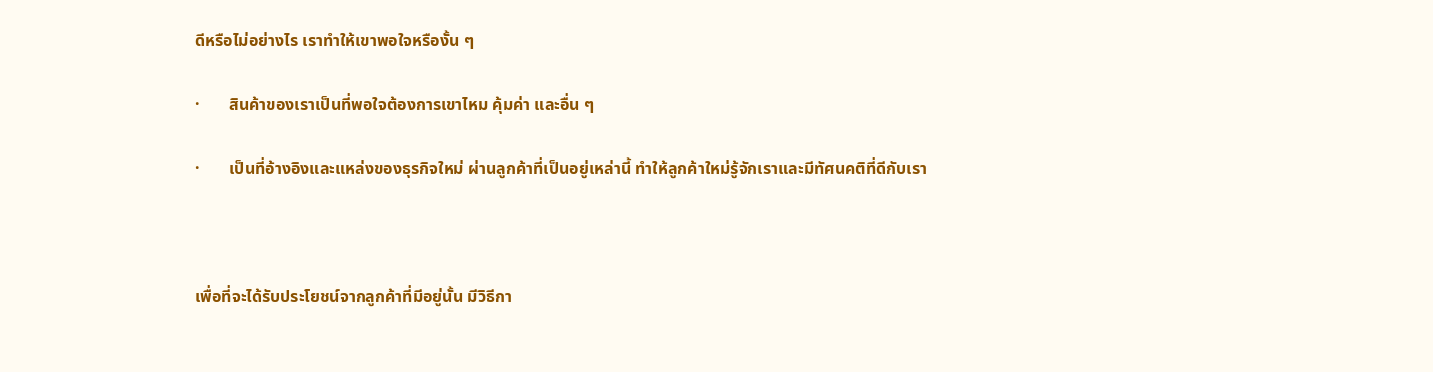ดีหรือไม่อย่างไร เราทำให้เขาพอใจหรืองั้น ๆ

·       สินค้าของเราเป็นที่พอใจต้องการเขาไหม คุ้มค่า และอื่น ๆ

·       เป็นที่อ้างอิงและแหล่งของธุรกิจใหม่ ผ่านลูกค้าที่เป็นอยู่เหล่านี้ ทำให้ลูกค้าใหม่รู้จักเราและมีทัศนคติที่ดีกับเรา



เพื่อที่จะได้รับประโยชน์จากลูกค้าที่มีอยู่นั้น มีวิธีกา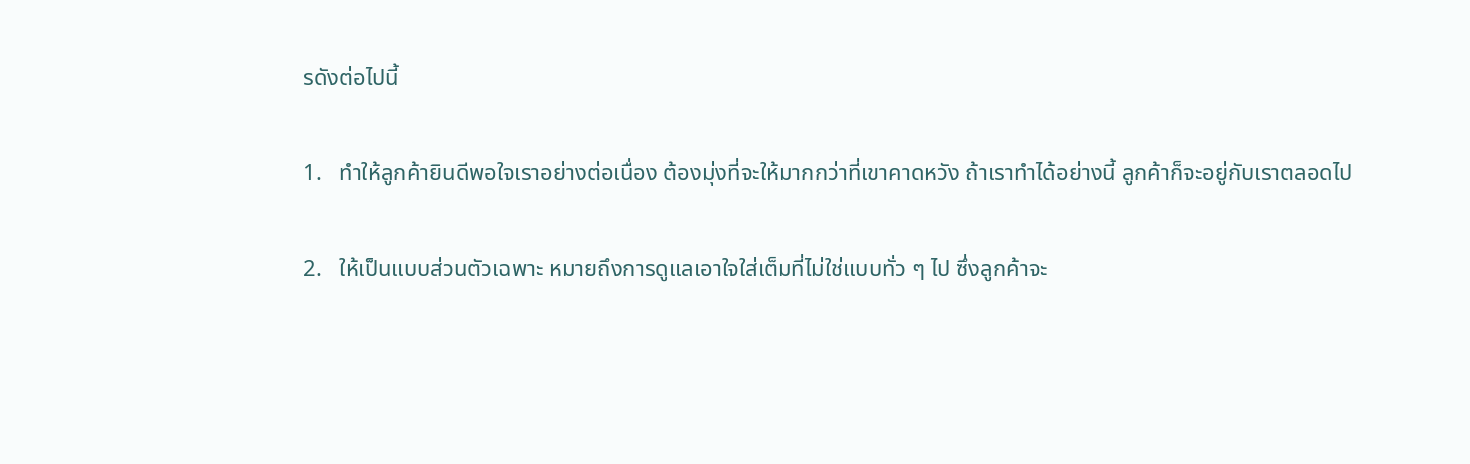รดังต่อไปนี้

1.   ทำให้ลูกค้ายินดีพอใจเราอย่างต่อเนื่อง ต้องมุ่งที่จะให้มากกว่าที่เขาคาดหวัง ถ้าเราทำได้อย่างนี้ ลูกค้าก็จะอยู่กับเราตลอดไป

2.   ให้เป็นแบบส่วนตัวเฉพาะ หมายถึงการดูแลเอาใจใส่เต็มที่ไม่ใช่แบบทั่ว ๆ ไป ซึ่งลูกค้าจะ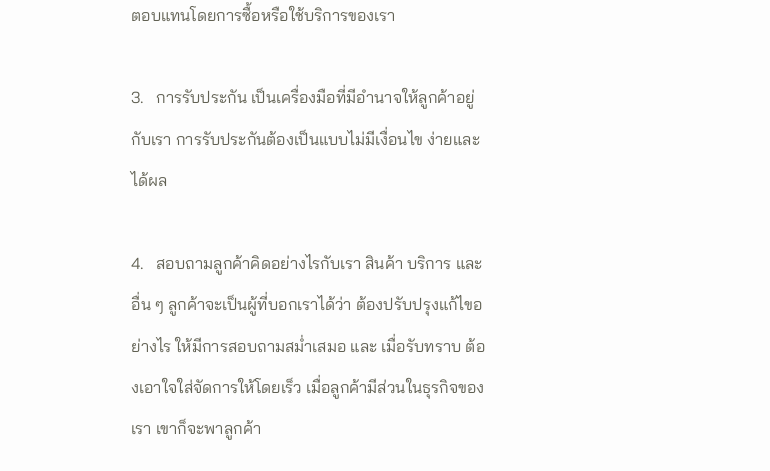ตอบแทนโดยการซื้อหรือใช้บริการของเรา

3.   การรับประกัน เป็นเครื่องมือที่มีอำนาจให้ลูกค้าอยู่กับเรา การรับประกันต้องเป็นแบบไม่มีเงื่อนไข ง่ายและได้ผล

4.   สอบถามลูกค้าคิดอย่างไรกับเรา สินค้า บริการ และอื่น ๆ ลูกค้าจะเป็นผู้ที่บอกเราได้ว่า ต้องปรับปรุงแก้ไขอย่างไร ให้มีการสอบถามสม่ำเสมอ และ เมื่อรับทราบ ต้องเอาใจใส่จัดการให้โดยเร็ว เมื่อลูกค้ามีส่วนในธุรกิจของเรา เขาก็จะพาลูกค้า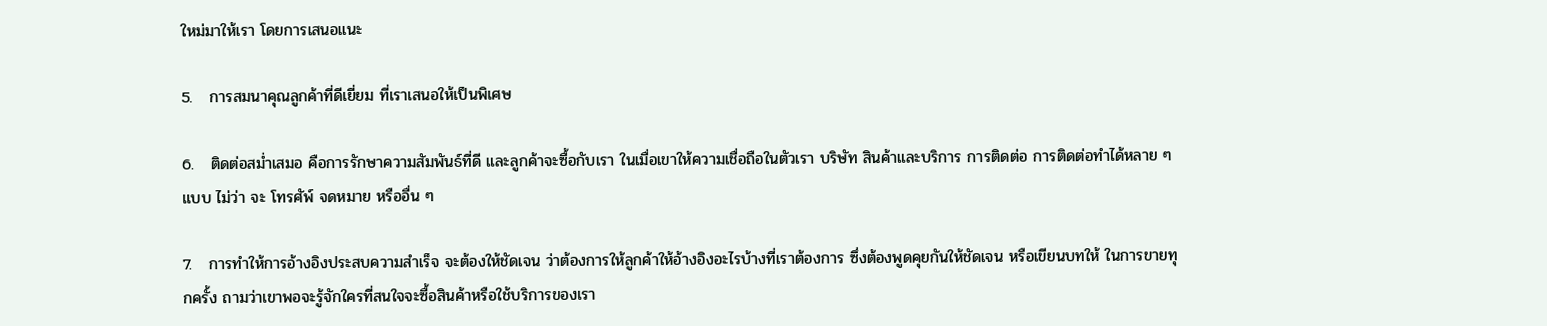ใหม่มาให้เรา โดยการเสนอแนะ

5.   การสมนาคุณลูกค้าที่ดีเยี่ยม ที่เราเสนอให้เป็นพิเศษ

6.   ติดต่อสม่ำเสมอ คือการรักษาความสัมพันธ์ที่ดี และลูกค้าจะซื้อกับเรา ในเมื่อเขาให้ความเชื่อถือในตัวเรา บริษัท สินค้าและบริการ การติดต่อ การติดต่อทำได้หลาย ๆ แบบ ไม่ว่า จะ โทรศัพ์ จดหมาย หรืออื่น ๆ

7.   การทำให้การอ้างอิงประสบความสำเร็จ จะต้องให้ชัดเจน ว่าต้องการให้ลูกค้าให้อ้างอิงอะไรบ้างที่เราต้องการ ซึ่งต้องพูดคุยกันให้ชัดเจน หรือเขียนบทให้ ในการขายทุกครั้ง ถามว่าเขาพอจะรู้จักใครที่สนใจจะซื้อสินค้าหรือใช้บริการของเรา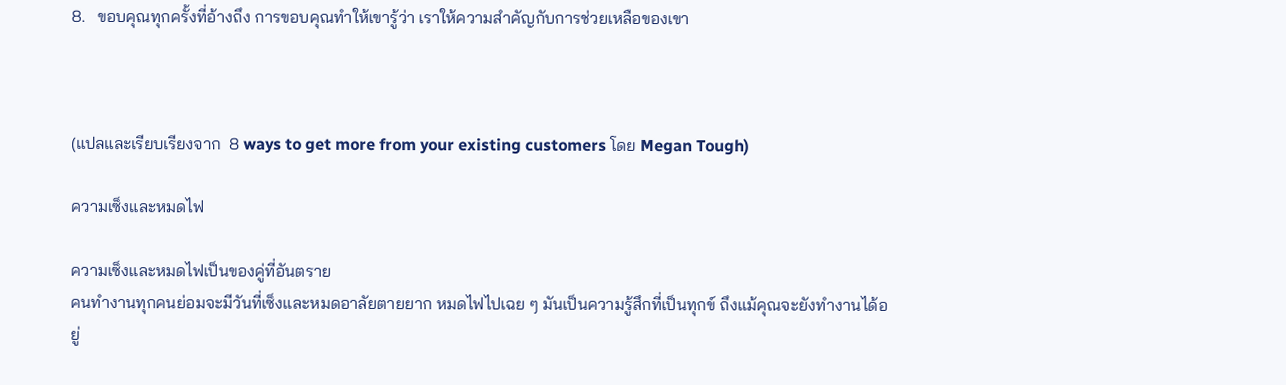8.   ขอบคุณทุกครั้งที่อ้างถึง การขอบคุณทำให้เขารู้ว่า เราให้ความสำคัญกับการช่วยเหลือของเขา



(แปลและเรียบเรียงจาก  8 ways to get more from your existing customers โดย Megan Tough)

ความเซ็งและหมดไฟ

ความเซ็งและหมดไฟเป็นของคู่ที่อันตราย
คนทำงานทุกคนย่อมจะมีวันที่เซ็งและหมดอาลัยตายยาก หมดไฟไปเฉย ๆ มันเป็นความรู้สึกที่เป็นทุกข์ ถึงแม้คุณจะยังทำงานได้อยู่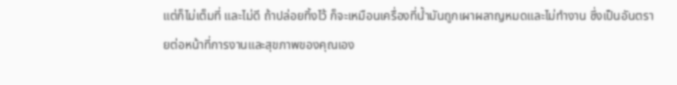แต่ก็ไม่เต็มที่ และไม่ดี ถ้าปล่อยทิ้งไว้ ก็จะเหมือนเครื่องที่น้ำมันถูกเผาผลาญหมดและไม่ทำงาน ซึ่งเป็นอันตรายต่อหน้าที่การงานและสุขภาพของคุณเอง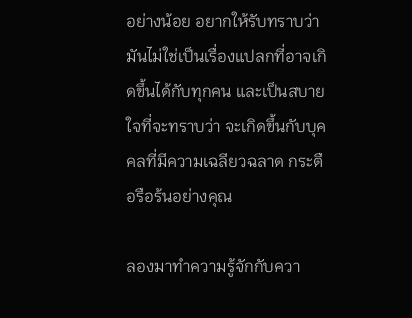อย่างน้อย อยากให้รับทราบว่า มันไม่ใช่เป็นเรื่องแปลกที่อาจเกิดขึ้นได้กับทุกคน และเป็นสบายใจที่จะทราบว่า จะเกิดขึ้นกับบุคคลที่มีความเฉลียวฉลาด กระตือรือร้นอย่างคุณ

ลองมาทำความรู้จักกับควา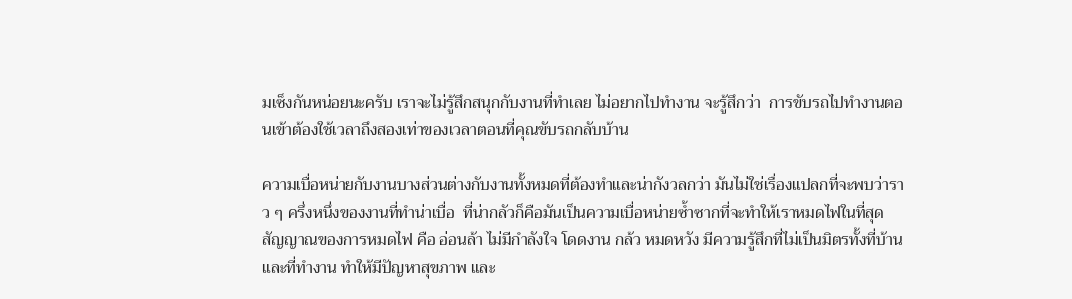มเซ็งกันหน่อยนะครับ เราจะไม่รู้สึกสนุกกับงานที่ทำเลย ไม่อยากไปทำงาน จะรู้สึกว่า  การขับรถไปทำงานตอนเข้าต้องใช้เวลาถึงสองเท่าของเวลาตอนที่คุณขับรถกลับบ้าน

ความเบื่อหน่ายกับงานบางส่วนต่างกับงานทั้งหมดที่ต้องทำและน่ากังวลกว่า มันไม่ใช่เรื่องแปลกที่จะพบว่าราว ๆ ครึ่งหนึ่งของงานที่ทำน่าเบื่อ  ที่น่ากลัวก็คือมันเป็นความเบื่อหน่ายซ้ำซากที่จะทำให้เราหมดไฟในที่สุด
สัญญาณของการหมดไฟ คือ อ่อนล้า ไม่มีกำลังใจ โดดงาน กล้ว หมดหวัง มีความรู้สึกที่ไม่เป็นมิตรทั้งที่บ้านและที่ทำงาน ทำให้มีปัญหาสุขภาพ และ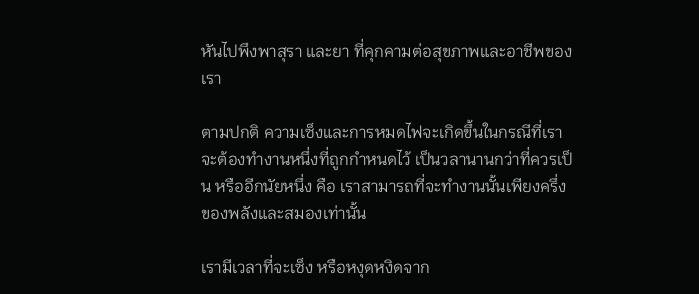หันไปพึงพาสุรา และยา ที่คุกคามต่อสุขภาพและอาชีพของเรา

ตามปกติ ความเซ็งและการหมดไฟจะเกิดขึ้นในกรณีที่เราจะต้องทำงานหนึ่งที่ถูกกำหนดไว้ เป็นวลานานกว่าที่ควรเป็น หรืออีกนัยหนึ่ง คือ เราสามารถที่จะทำงานนั้นเพียงครึ่งของพลังและสมองเท่านั้น

เรามีเวลาที่จะเซ็ง หรือหงุดหงิดจาก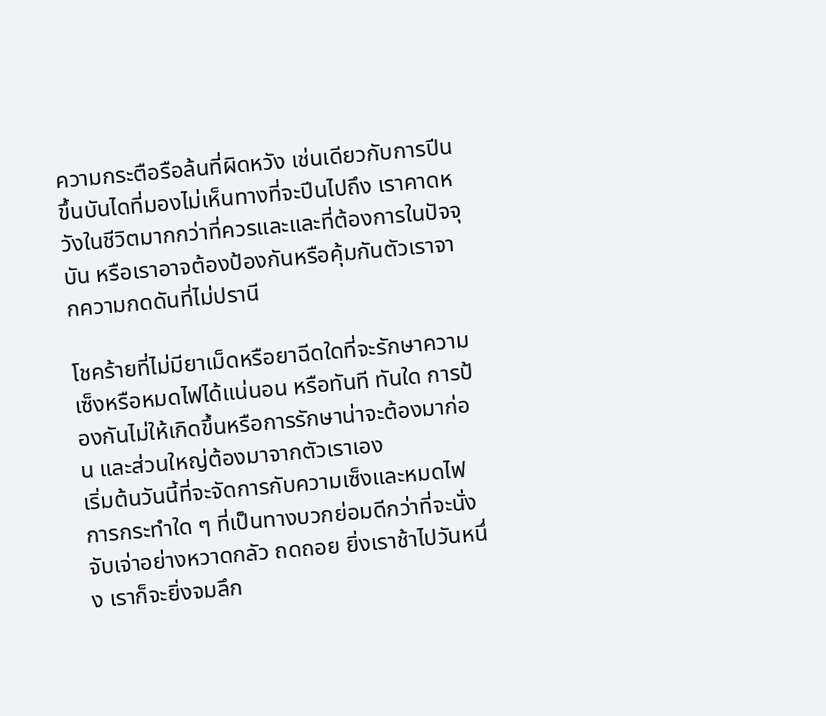ความกระตือรือล้นที่ผิดหวัง เช่นเดียวกับการปีนขึ้นบันไดที่มองไม่เห็นทางที่จะปีนไปถึง เราคาดหวังในชีวิตมากกว่าที่ควรและและที่ต้องการในปัจจุบัน หรือเราอาจต้องป้องกันหรือคุ้มกันตัวเราจากความกดดันที่ไม่ปรานี

โชคร้ายที่ไม่มียาเม็ดหรือยาฉีดใดที่จะรักษาความเซ็งหรือหมดไฟได้แน่นอน หรือทันที ทันใด การป้องกันไม่ให้เกิดขึ้นหรือการรักษาน่าจะต้องมาก่อน และส่วนใหญ่ต้องมาจากตัวเราเอง
เริ่มต้นวันนี้ที่จะจัดการกับความเซ็งและหมดไฟ การกระทำใด ๆ ที่เป็นทางบวกย่อมดีกว่าที่จะนั่งจับเจ่าอย่างหวาดกลัว ถดถอย ยิ่งเราช้าไปวันหนึ่ง เราก็จะยิ่งจมลึก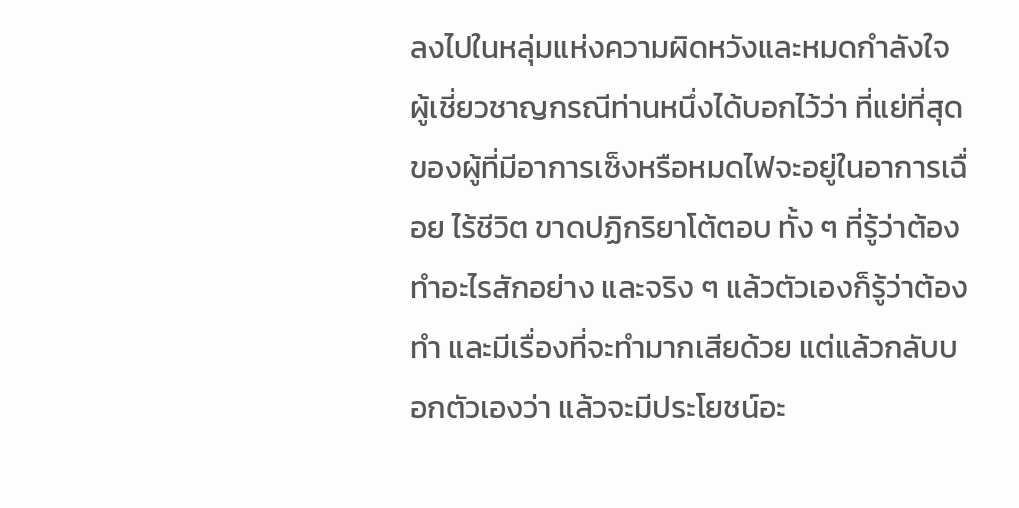ลงไปในหลุ่มแห่งความผิดหวังและหมดกำลังใจ ผู้เชี่ยวชาญกรณีท่านหนึ่งได้บอกไว้ว่า ที่แย่ที่สุดของผู้ที่มีอาการเซ็งหรือหมดไฟจะอยู่ในอาการเฉื่อย ไร้ชีวิต ขาดปฏิกริยาโต้ตอบ ทั้ง ๆ ที่รู้ว่าต้องทำอะไรสักอย่าง และจริง ๆ แล้วตัวเองก็รู้ว่าต้องทำ และมีเรื่องที่จะทำมากเสียด้วย แต่แล้วกลับบอกตัวเองว่า แล้วจะมีประโยชน์อะ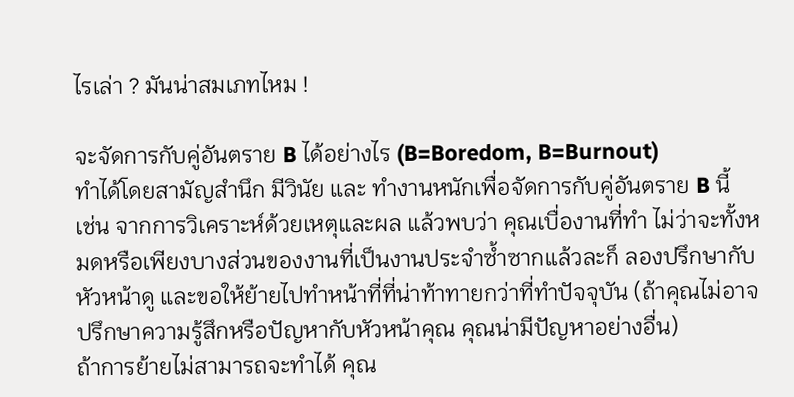ไรเล่า ? มันน่าสมเภทไหม !

จะจัดการกับคู่อันตราย B ได้อย่างไร (B=Boredom, B=Burnout)
ทำได้โดยสามัญสำนึก มีวินัย และ ทำงานหนักเพื่อจัดการกับคู่อันตราย B นี้
เช่น จากการวิเคราะห์ด้วยเหตุและผล แล้วพบว่า คุณเบื่องานที่ทำ ไม่ว่าจะทั้งหมดหรือเพียงบางส่วนของงานที่เป็นงานประจำซ้ำซากแล้วละก็ ลองปรึกษากับหัวหน้าดู และขอให้ย้ายไปทำหน้าที่ที่น่าท้าทายกว่าที่ทำปัจจุบัน (ถ้าคุณไม่อาจปรึกษาความรู้สึกหรือปัญหากับหัวหน้าคุณ คุณน่ามีปัญหาอย่างอื่น)
ถ้าการย้ายไม่สามารถจะทำได้ คุณ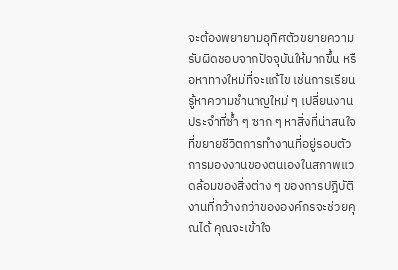จะต้องพยายามอุทิศตัวขยายความรับผิดชอบจากปัจจุบันให้มากขึ้น หรือหาทางใหม่ที่จะแก้ไข เช่นการเรียนรู้หาความชำนาญใหม่ ๆ เปลี่ยนงานประจำที่ซ้ำ ๆ ซาก ๆ หาสิ่งที่น่าสนใจที่ขยายชีวิตการทำงานที่อยู่รอบตัว
การมองงานของตนเองในสภาพแวดล้อมของสิ่งต่าง ๆ ของการปฎิบัติงานที่กว้างกว่าขององค์กรจะช่วยคุณได้ คุณจะเข้าใจ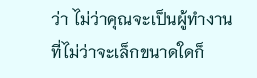ว่า ไม่ว่าคุณจะเป็นผู้ทำงานที่ไม่ว่าจะเล็กขนาดใดก็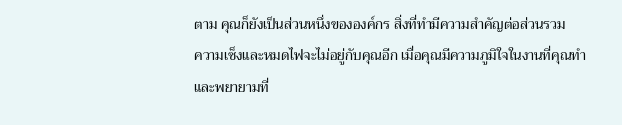ตาม คุณก็ยังเป็นส่วนหนึ่งขององค์กร สิ่งที่ทำมีความสำคัญต่อส่วนรวม
ความเซ็งและหมดไฟจะไม่อยู่กับคุณอีก เมื่อคุณมีความภูมิใจในงานที่คุณทำ และพยายามที่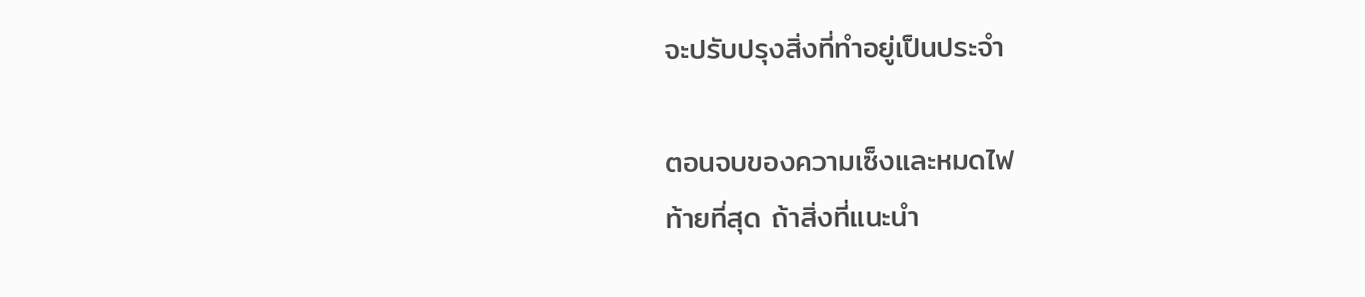จะปรับปรุงสิ่งที่ทำอยู่เป็นประจำ

ตอนจบของความเซ็งและหมดไฟ
ท้ายที่สุด ถ้าสิ่งที่แนะนำ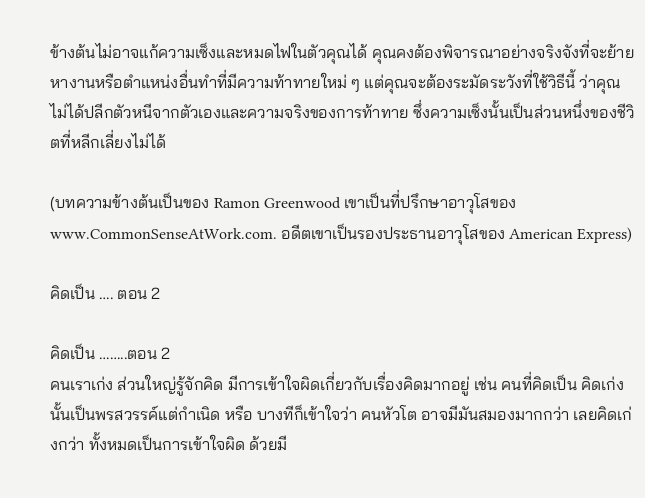ข้างต้นไม่อาจแก้ความเซ็งและหมดไฟในตัวคุณได้ คุณคงต้องพิจารณาอย่างจริงจังที่จะย้ายหางานหรือตำแหน่งอื่นทำที่มีความท้าทายใหม่ ๆ แต่คุณจะต้องระมัดระวังที่ใช้วิธีนี้ ว่าคุณไม่ได้ปลีกตัวหนีจากตัวเองและความจริงของการท้าทาย ซึ่งความเซ็งนั้นเป็นส่วนหนึ่งของชีวิตที่หลีกเลี่ยงไม่ได้

(บทความข้างต้นเป็นของ Ramon Greenwood เขาเป็นที่ปรึกษาอาวุโสของ www.CommonSenseAtWork.com. อดีตเขาเป็นรองประธานอาวุโสของ American Express)

คิดเป็น …. ตอน 2

คิดเป็น ……..ตอน 2
คนเราเก่ง ส่วนใหญ่รู้จักคิด มีการเข้าใจผิดเกี่ยวกับเรื่องคิดมากอยู่ เช่น คนที่คิดเป็น คิดเก่ง นั้นเป็นพรสวรรค์แต่กำเนิด หรือ บางทีก็เข้าใจว่า คนหัวโต อาจมีมันสมองมากกว่า เลยคิดเก่งกว่า ทั้งหมดเป็นการเข้าใจผิด ด้วยมี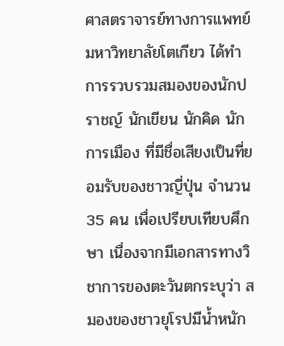ศาสตราจารย์ทางการแพทย์มหาวิทยาลัยโตเกียว ได้ทำการรวบรวมสมองของนักปราชญ์ นักเขียน นักคิด นักการเมือง ที่มีชื่อเสียงเป็นที่ยอมรับของชาวญี่ปุ่น จำนวน 35 คน เพื่อเปรียบเทียบศึกษา เนื่องจากมีเอกสารทางวิชาการของตะวันตกระบุว่า สมองของชาวยุโรปมีน้ำหนัก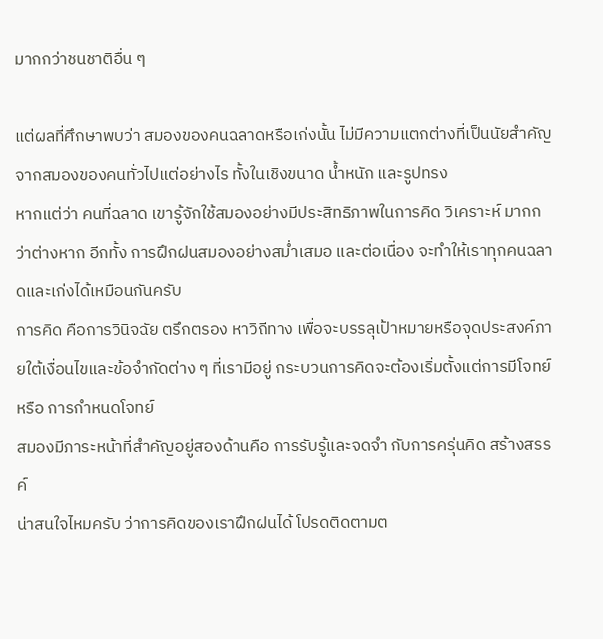มากกว่าชนชาติอื่น ๆ

แต่ผลที่ศึกษาพบว่า สมองของคนฉลาดหรือเก่งนั้น ไม่มีความแตกต่างที่เป็นนัยสำคัญจากสมองของคนทั่วไปแต่อย่างไร ทั้งในเชิงขนาด น้ำหนัก และรูปทรง
หากแต่ว่า คนที่ฉลาด เขารู้จักใช้สมองอย่างมีประสิทธิภาพในการคิด วิเคราะห์ มากกว่าต่างหาก อีกทั้ง การฝึกฝนสมองอย่างสม่ำเสมอ และต่อเนื่อง จะทำให้เราทุกคนฉลาดและเก่งได้เหมือนกันครับ
การคิด คือการวินิจฉัย ตรึกตรอง หาวิถีทาง เพื่อจะบรรลุเป้าหมายหรือจุดประสงค์ภายใต้เงื่อนไขและข้อจำกัดต่าง ๆ ที่เรามีอยู่ กระบวนการคิดจะต้องเริ่มตั้งแต่การมีโจทย์ หรือ การกำหนดโจทย์
สมองมีภาระหน้าที่สำคัญอยู่สองด้านคือ การรับรู้และจดจำ กับการครุ่นคิด สร้างสรรค์
น่าสนใจไหมครับ ว่าการคิดของเราฝึกฝนได้ โปรดติดตามต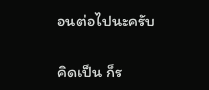อนต่อไปนะครับ

คิดเป็น ก็ร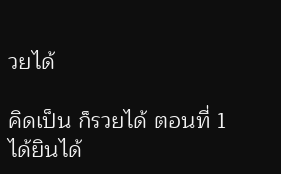วยได้

คิดเป็น ก็รวยได้ ตอนที่ 1
ได้ยินได้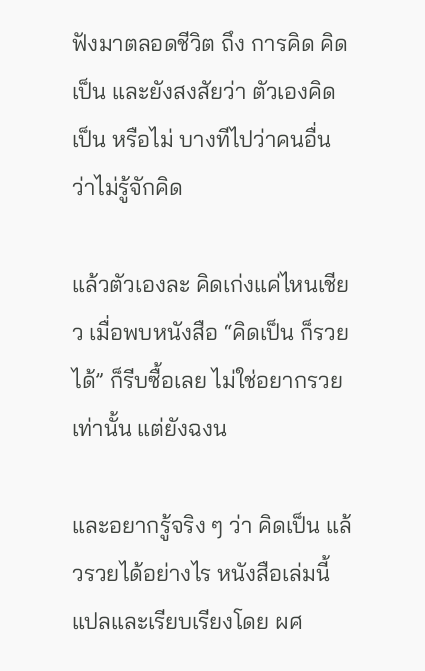ฟังมาตลอดชีวิต ถึง การคิด คิดเป็น และยังสงสัยว่า ตัวเองคิดเป็น หรือไม่ บางทีไปว่าคนอื่น ว่าไม่รู้จักคิด

แล้วตัวเองละ คิดเก่งแค่ไหนเชียว เมื่อพบหนังสือ “คิดเป็น ก็รวยได้” ก็รีบซื้อเลย ไม่ใช่อยากรวยเท่านั้น แต่ยังฉงน

และอยากรู้จริง ๆ ว่า คิดเป็น แล้วรวยได้อย่างไร หนังสือเล่มนี้ แปลและเรียบเรียงโดย ผศ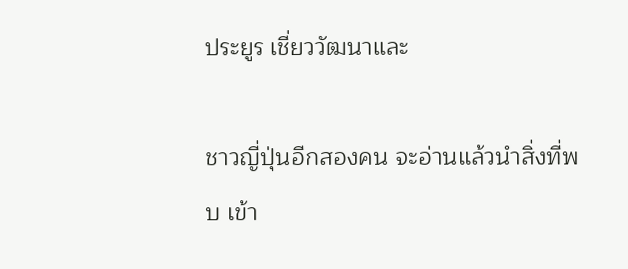ประยูร เชี่ยววัฒนาและ

ชาวญี่ปุ่นอีกสองคน จะอ่านแล้วนำสิ่งที่พบ เข้า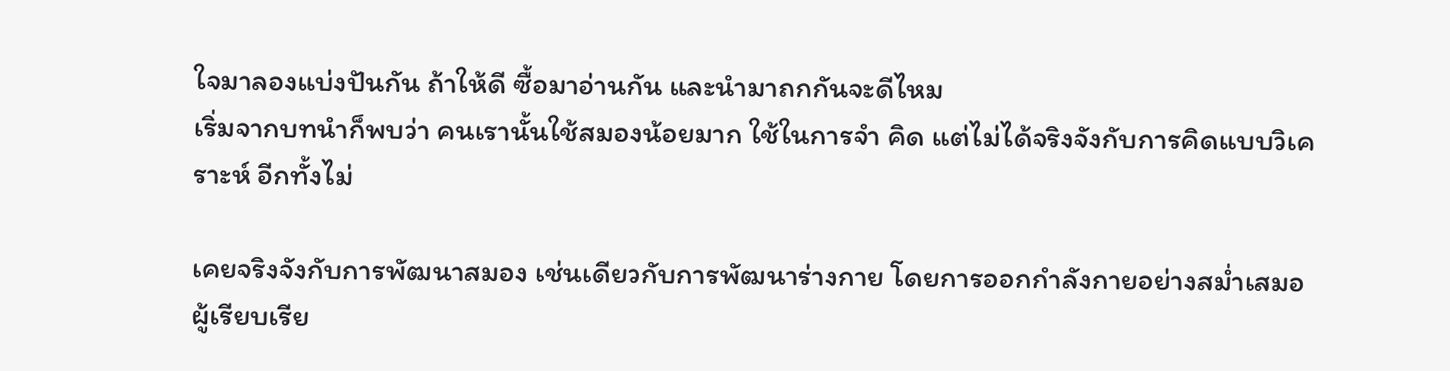ใจมาลองแบ่งปันกัน ถ้าให้ดี ซื้อมาอ่านกัน และนำมาถกกันจะดีไหม
เริ่มจากบทนำก็พบว่า คนเรานั้นใช้สมองน้อยมาก ใช้ในการจำ คิด แต่ไม่ได้จริงจังกับการคิดแบบวิเคราะห์ อีกทั้งไม่

เคยจริงจังกับการพัฒนาสมอง เช่นเดียวกับการพัฒนาร่างกาย โดยการออกกำลังกายอย่างสม่ำเสมอ
ผู้เรียบเรีย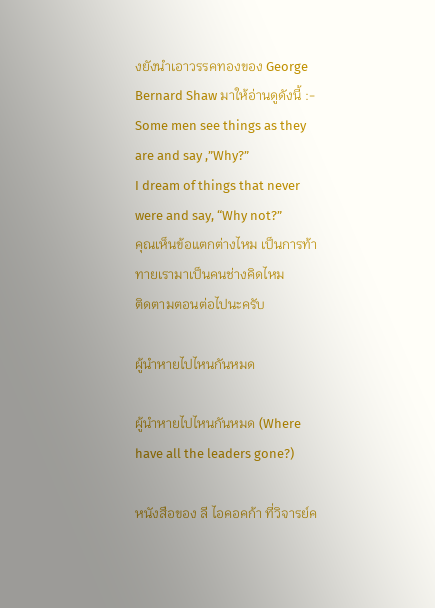งยังนำเอาวรรคทองของ George Bernard Shaw มาให้อ่านดูดังนี้ :-
Some men see things as they are and say ,”Why?”
I dream of things that never were and say, “Why not?”
คุณเห็นข้อแตกต่างไหม เป็นการท้าทายเรามาเป็นคนช่างคิดไหม
ติดตามตอนต่อไปนะครับ

ผู้นำหายไปไหนกันหมด

ผู้นำหายไปไหนกันหมด (Where have all the leaders gone?)

หนังสือของ ลี ไอคอคก้า ที่วิจารย์ค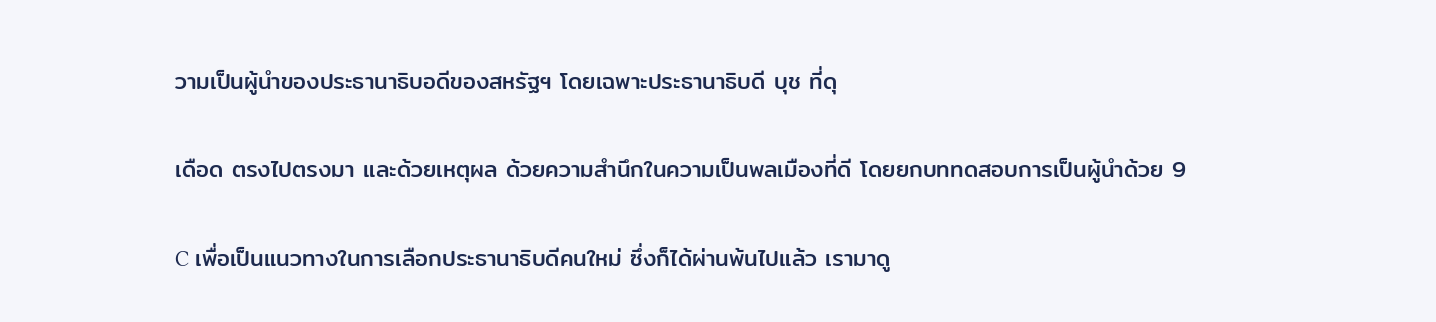วามเป็นผู้นำของประธานาธิบอดีของสหรัฐฯ โดยเฉพาะประธานาธิบดี บุช ที่ดุ

เดือด ตรงไปตรงมา และด้วยเหตุผล ด้วยความสำนึกในความเป็นพลเมืองที่ดี โดยยกบททดสอบการเป็นผู้นำด้วย 9

C เพื่อเป็นแนวทางในการเลือกประธานาธิบดีคนใหม่ ซึ่งก็ได้ผ่านพ้นไปแล้ว เรามาดู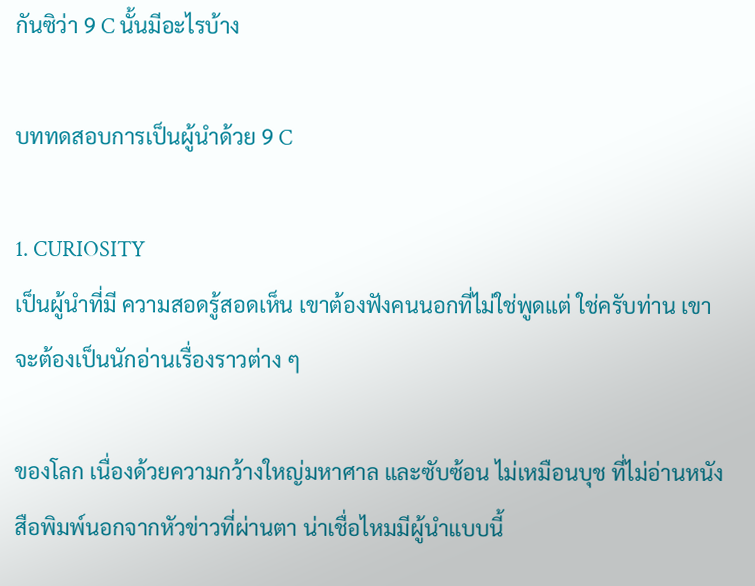กันซิว่า 9 C นั้นมีอะไรบ้าง

บททดสอบการเป็นผู้นำด้วย 9 C

1. CURIOSITY
เป็นผู้นำที่มี ความสอดรู้สอดเห็น เขาต้องฟังคนนอกที่ไม่ใช่พูดแต่ ใช่ครับท่าน เขาจะต้องเป็นนักอ่านเรื่องราวต่าง ๆ

ของโลก เนื่องด้วยความกว้างใหญ่มหาศาล และซับซ้อน ไม่เหมือนบุช ที่ไม่อ่านหนังสือพิมพ์นอกจากหัวข่าวที่ผ่านตา น่าเชื่อไหมมีผู้นำแบบนี้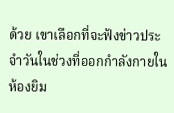ด้วย เขาเลือกที่จะฟังข่าวประจำวันในช่วงที่ออกกำลังกายในห้องยิม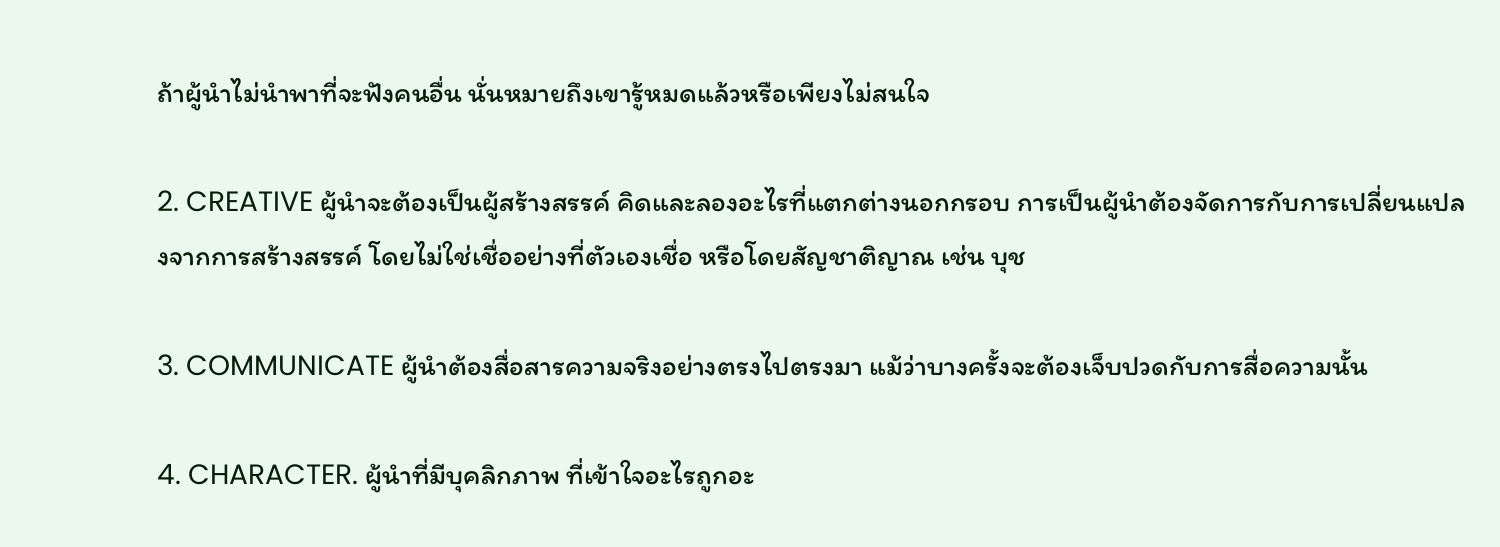ถ้าผู้นำไม่นำพาที่จะฟังคนอื่น นั่นหมายถึงเขารู้หมดแล้วหรือเพียงไม่สนใจ

2. CREATIVE ผู้นำจะต้องเป็นผู้สร้างสรรค์ คิดและลองอะไรที่แตกต่างนอกกรอบ การเป็นผู้นำต้องจัดการกับการเปลี่ยนแปลงจากการสร้างสรรค์ โดยไม่ใช่เชื่ออย่างที่ตัวเองเชื่อ หรือโดยสัญชาติญาณ เช่น บุช

3. COMMUNICATE ผู้นำต้องสื่อสารความจริงอย่างตรงไปตรงมา แม้ว่าบางครั้งจะต้องเจ็บปวดกับการสื่อความนั้น

4. CHARACTER. ผู้นำที่มีบุคลิกภาพ ที่เข้าใจอะไรถูกอะ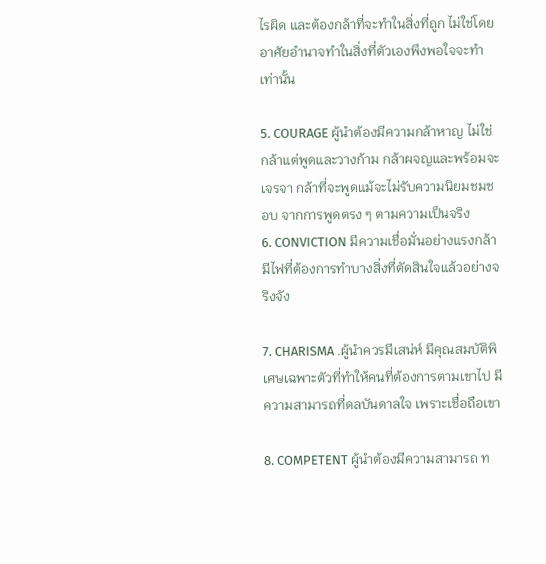ไรผิด และต้องกล้าที่จะทำในสิ่งที่ถูก ไม่ใช่โดยอาศัยอำนาจทำในสิ่งที่ตัวเองพึงพอใจจะทำเท่านั้น

5. COURAGE ผู้นำต้องมีความกล้าหาญ ไม่ใช่กล้าแต่พูดและวางก้าม กล้าผจญและพร้อมจะเจรจา กล้าที่จะพูดแม้จะไม่รับความนิยมชมชอบ จากการพูดตรง ๆ ตามความเป็นจริง
6. CONVICTION มีความเชื่อมั่นอย่างแรงกล้า มีไฟที่ต้องการทำบางสิ่งที่ตัดสินใจแล้วอย่างจริงจัง

7. CHARISMA .ผู้นำควรมีเสน่ห์ มีคุณสมบัติพิเศษเฉพาะตัวที่ทำให้คนที่ต้องการตามเขาไป มีความสามารถที่ดลบันดาลใจ เพราะเชื่อถือเขา

8. COMPETENT ผู้นำต้องมีความสามารถ ท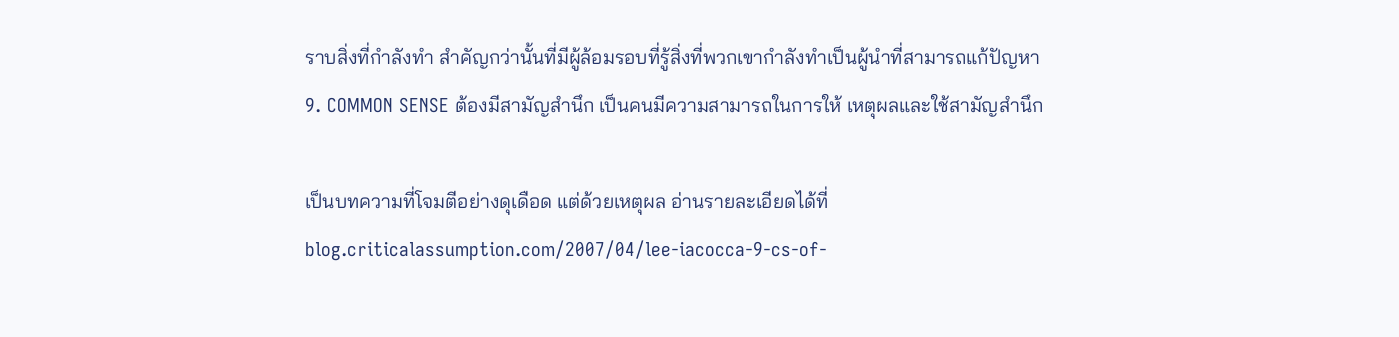ราบสิ่งที่กำลังทำ สำคัญกว่านั้นที่มีผู้ล้อมรอบที่รู้สิ่งที่พวกเขากำลังทำเป็นผู้นำที่สามารถแก้ปัญหา
9. COMMON SENSE ต้องมีสามัญสำนึก เป็นคนมีความสามารถในการให้ เหตุผลและใช้สามัญสำนึก

เป็นบทความที่โจมตีอย่างดุเดือด แต่ด้วยเหตุผล อ่านรายละเอียดได้ที่
blog.criticalassumption.com/2007/04/lee-iacocca-9-cs-of-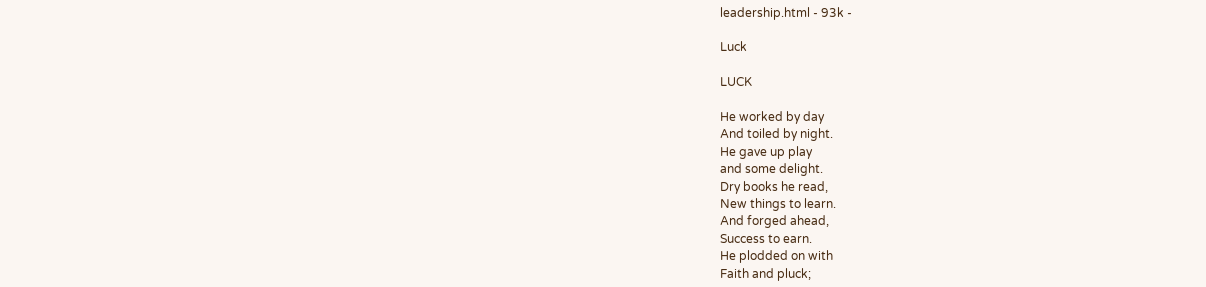leadership.html - 93k -

Luck

LUCK

He worked by day
And toiled by night.
He gave up play
and some delight.
Dry books he read,
New things to learn.
And forged ahead,
Success to earn.
He plodded on with
Faith and pluck;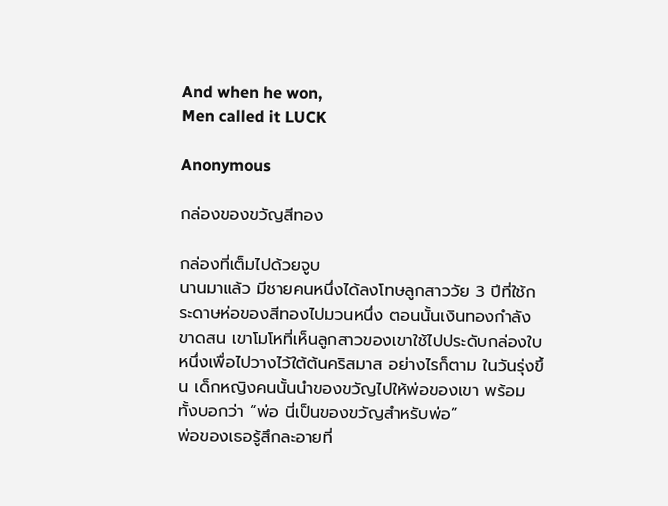And when he won,
Men called it LUCK

Anonymous

กล่องของขวัญสีทอง

กล่องที่เต็มไปด้วยจูบ
นานมาแล้ว มีชายคนหนึ่งได้ลงโทษลูกสาววัย 3 ปีที่ใช้กระดาษห่อของสีทองไปมวนหนึ่ง ตอนนั้นเงินทองกำลังขาดสน เขาโมโหที่เห็นลูกสาวของเขาใช้ไปประดับกล่องใบหนึ่งเพื่อไปวางไว้ใต้ต้นคริสมาส อย่างไรก็ตาม ในวันรุ่งขึ้น เด็กหญิงคนนั้นนำของขวัญไปให้พ่อของเขา พร้อมทั้งบอกว่า “พ่อ นี่เป็นของขวัญสำหรับพ่อ”
พ่อของเธอรู้สึกละอายที่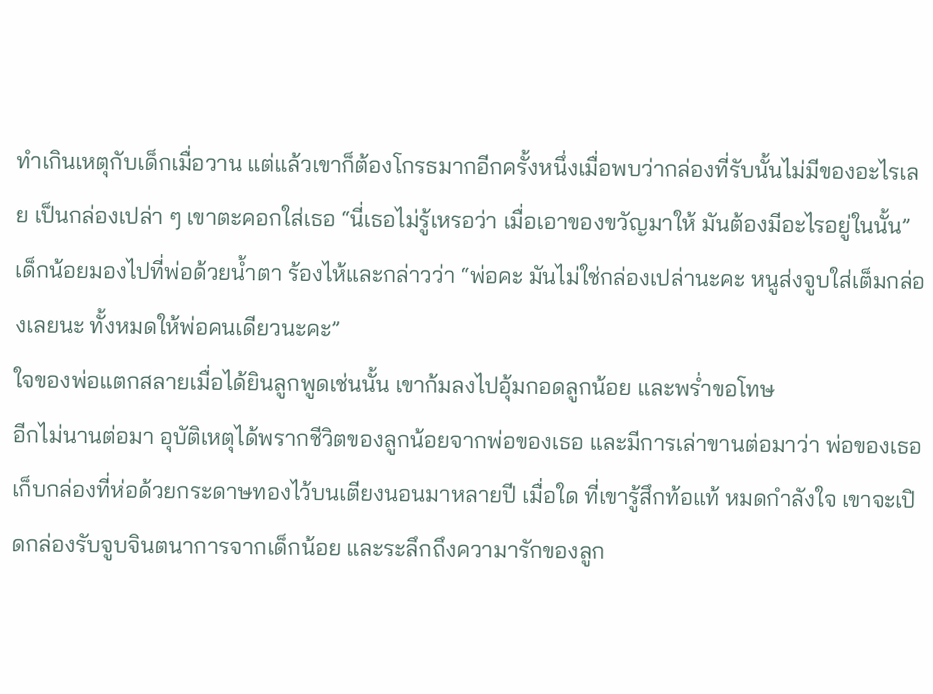ทำเกินเหตุกับเด็กเมื่อวาน แต่แล้วเขาก็ต้องโกรธมากอีกครั้งหนึ่งเมื่อพบว่ากล่องที่รับนั้นไม่มีของอะไรเลย เป็นกล่องเปล่า ๆ เขาตะคอกใส่เธอ “นี่เธอไม่รู้เหรอว่า เมื่อเอาของขวัญมาให้ มันต้องมีอะไรอยู่ในนั้น” เด็กน้อยมองไปที่พ่อด้วยน้ำตา ร้องไห้และกล่าวว่า “พ่อคะ มันไม่ใช่กล่องเปล่านะคะ หนูส่งจูบใส่เต็มกล่องเลยนะ ทั้งหมดให้พ่อคนเดียวนะคะ”
ใจของพ่อแตกสลายเมื่อได้ยินลูกพูดเช่นนั้น เขาก้มลงไปอุ้มกอดลูกน้อย และพร่ำขอโทษ
อีกไม่นานต่อมา อุบัติเหตุได้พรากชีวิตของลูกน้อยจากพ่อของเธอ และมีการเล่าขานต่อมาว่า พ่อของเธอเก็บกล่องที่ห่อด้วยกระดาษทองไว้บนเตียงนอนมาหลายปี เมื่อใด ที่เขารู้สึกท้อแท้ หมดกำลังใจ เขาจะเปิดกล่องรับจูบจินตนาการจากเด็กน้อย และระลึกถึงความารักของลูก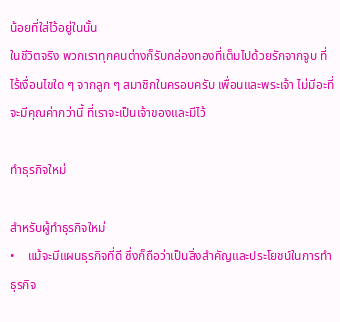น้อยที่ใส่ไว้อยู่ในนั้น
ในชีวิตจริง พวกเราทุกคนต่างก็รับกล่องทองที่เต็มไปด้วยรักจากจูบ ที่ไร้เงื่อนไขใด ๆ จากลูก ๆ สมาชิกในครอบครับ เพื่อนและพระเจ้า ไม่มีอะที่จะมีคุณค่ากว่านี้ ที่เราจะเป็นเจ้าของและมีไว้

ทำธุรกิจใหม่

สำหรับผู้ทำธุรกิจใหม่
•    แม้จะมีแผนธุรกิจที่ดี ซึ่งก็ถือว่าเป็นสิ่งสำคัญและประโยชน์ในการทำธุรกิจ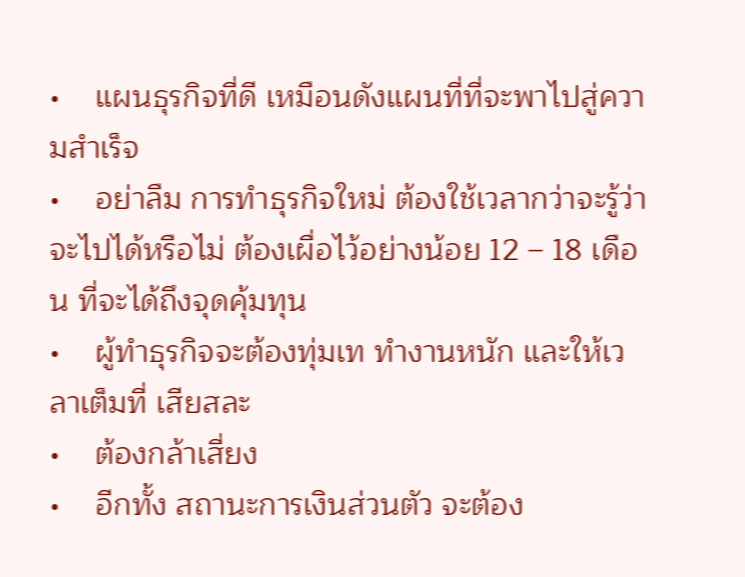•    แผนธุรกิจที่ดี เหมือนดังแผนที่ที่จะพาไปสู่ความสำเร็จ
•    อย่าลืม การทำธุรกิจใหม่ ต้องใช้เวลากว่าจะรู้ว่าจะไปได้หรือไม่ ต้องเผื่อไว้อย่างน้อย 12 – 18 เดือน ที่จะได้ถึงจุดคุ้มทุน
•    ผู้ทำธุรกิจจะต้องทุ่มเท ทำงานหนัก และให้เวลาเต็มที่ เสียสละ
•    ต้องกล้าเสี่ยง
•    อีกทั้ง สถานะการเงินส่วนตัว จะต้อง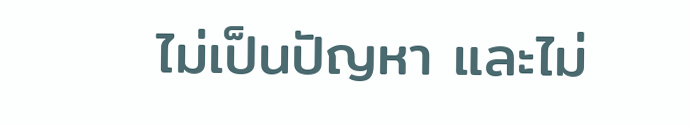ไม่เป็นปัญหา และไม่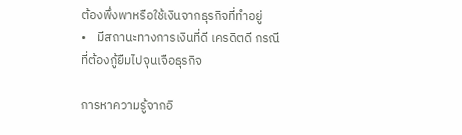ต้องพึ่งพาหรือใช้เงินจากธุรกิจที่ทำอยู่
•    มีสถานะทางการเงินที่ดี เครดิตดี กรณีที่ต้องกู้ยืมไปจุนเจือธุรกิจ

การหาความรู้จากอิ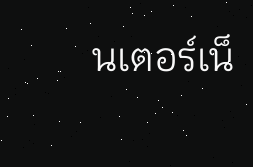นเตอร์เน็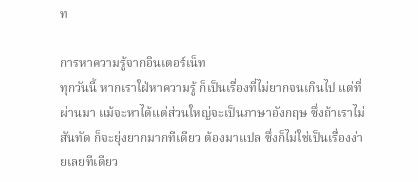ท

การหาความรู้จากอินเตอร์เน็ท
ทุกวันนี้ หากเราใฝ่หาความรู้ ก็เป็นเรื่องที่ไม่ยากจนเกินไป แต่ที่ผ่านมา แม้จะหาได้แต่ส่วนใหญ่จะเป็นภาษาอังกฤษ ซึ่งถ้าเราไม่สันทัด ก็จะยุ่งยากมากทีเดียว ต้องมาแปล ซึ่งก็ไม่ใช่เป็นเรื่องง่ายเลยทีเดียว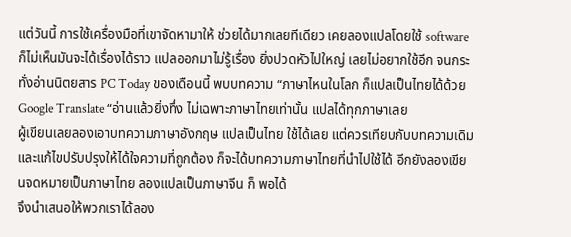แต่วันนี้ การใช้เครื่องมือที่เขาจัดหามาให้ ช่วยได้มากเลยทีเดียว เคยลองแปลโดยใช้ software ก็ไม่เห็นมันจะได้เรื่องได้ราว แปลออกมาไม่รู้เรื่อง ยิ่งปวดหัวไปใหญ่ เลยไม่อยากใช้อีก จนกระทั่งอ่านนิตยสาร PC Today ของเดือนนี้ พบบทความ “ภาษาไหนในโลก ก็แปลเป็นไทยได้ด้วย Google Translate “อ่านแล้วยิ่งทึ่ง ไม่เฉพาะภาษาไทยเท่านั้น แปลได้ทุกภาษาเลย
ผู้เขียนเลยลองเอาบทความภาษาอังกฤษ แปลเป็นไทย ใช้ได้เลย แต่ควรเทียบกับบทความเดิม และแก้ไขปรับปรุงให้ได้ใจความที่ถูกต้อง ก็จะได้บทความภาษาไทยที่นำไปใช้ได้ อีกยังลองเขียนจดหมายเป็นภาษาไทย ลองแปลเป็นภาษาจีน ก็ พอได้
จึงนำเสนอให้พวกเราได้ลอง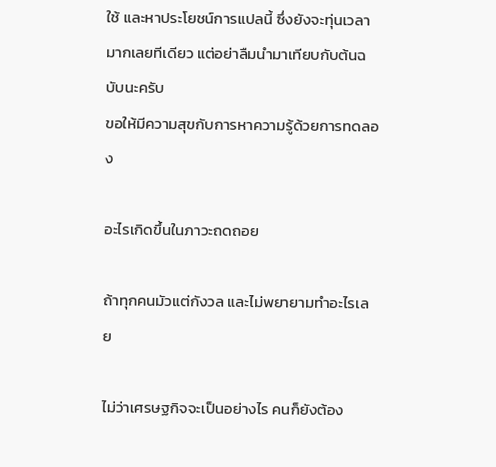ใช้ และหาประโยชน์การแปลนี้ ซึ่งยังจะทุ่นเวลามากเลยทีเดียว แต่อย่าลืมนำมาเทียบกับต้นฉบับนะครับ
ขอให้มีความสุขกับการหาความรู้ด้วยการทดลอง

อะไรเกิดขึ้นในภาวะถดถอย

ถ้าทุกคนมัวแต่กังวล และไม่พยายามทำอะไรเลย

ไม่ว่าเศรษฐกิจจะเป็นอย่างไร คนก็ยังต้อง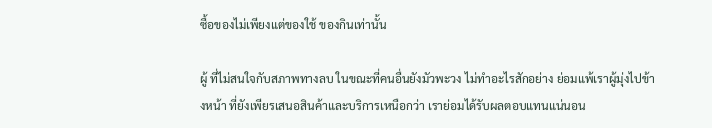ซื้อของไม่เพียงแต่ของใช้ ของกินเท่านั้น

ผู้ ที่ไม่สนใจกับสภาพทางลบ ในขณะที่คนอื่นยังมัวพะวง ไม่ทำอะไรสักอย่าง ย่อมแพ้เราผู้มุ่งไปข้างหน้า ที่ยังเพียรเสนอสินค้าและบริการเหนือกว่า เราย่อมได้รับผลตอบแทนแน่นอน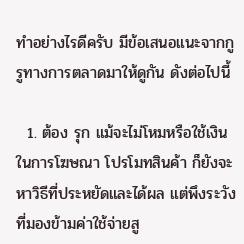ทำอย่างไรดีครับ มีข้อเสนอแนะจากกูรูทางการตลาดมาให้ดูกัน ดังต่อไปนี้

  1. ต้อง รุก แม้จะไม่โหมหรือใช้เงินในการโฆษณา โปรโมทสินค้า ก็ยังจะหาวิธีที่ประหยัดและได้ผล แต่พึงระวังที่มองข้ามค่าใช้จ่ายสู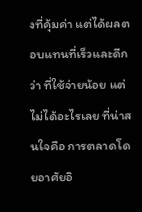งที่คุ้มค่า แต่ได้ผลตอบแทนที่เร็วและดีกว่า ที่ใช้จ่ายน้อย แต่ไม่ได้อะไรเลย ที่น่าสนใจคือ การตลาดโดยอาศัยอิ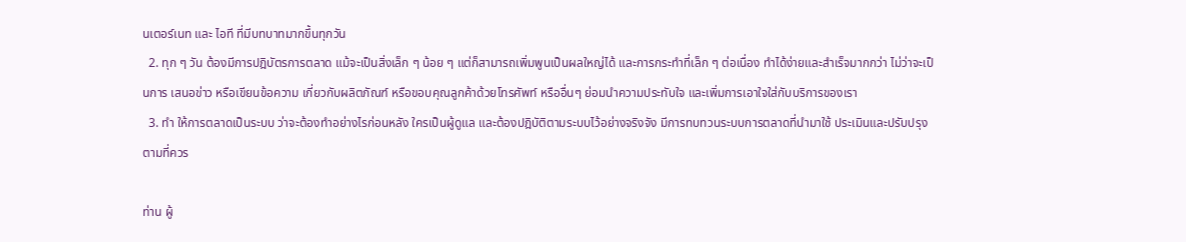นเตอร์เนท และ ไอที ที่มีบทบาทมากขึ้นทุกวัน
  2. ทุก ๆ วัน ต้องมีการปฎิบัตรการตลาด แม้จะเป็นสิ่งเล็ก ๆ น้อย ๆ แต่ก็สามารถเพิ่มพูนเป็นผลใหญ่ได้ และการกระทำที่เล็ก ๆ ต่อเนื่อง ทำได้ง่ายและสำเร็จมากกว่า ไม่ว่าจะเป็นการ เสนอข่าว หรือเขียนข้อความ เกี่ยวกับผลิตภัณฑ์ หรือขอบคุณลูกค้าด้วยโทรศัพท์ หรืออื่นๆ ย่อมนำความประทับใจ และเพิ่มการเอาใจใส่กับบริการของเรา
  3. ทำ ให้การตลาดเป็นระบบ ว่าจะต้องทำอย่างไรก่อนหลัง ใครเป็นผู้ดูแล และต้องปฎิบัติตามระบบไว้อย่างจริงจัง มีการทบทวนระบบการตลาดที่นำมาใช้ ประเมินและปรับปรุงตามที่ควร

ท่าน ผู้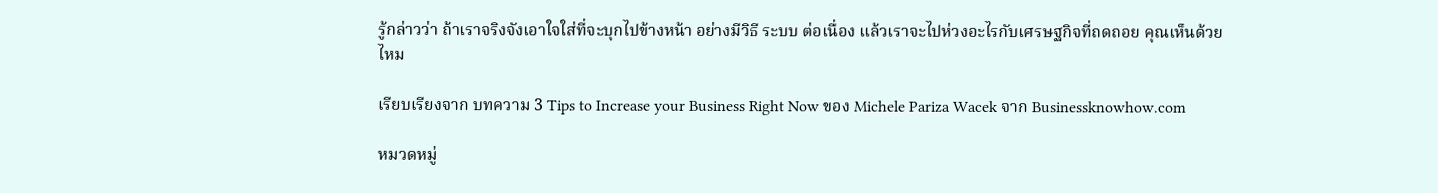รู้กล่าวว่า ถ้าเราจริงจังเอาใจใส่ที่จะบุกไปข้างหน้า อย่างมีวิธี ระบบ ต่อเนื่อง แล้วเราจะไปห่วงอะไรกับเศรษฐกิจที่ถดถอย คุณเห็นด้วยไหม

เรียบเรียงจาก บทความ 3 Tips to Increase your Business Right Now ของ Michele Pariza Wacek จาก Businessknowhow.com

หมวดหมู่